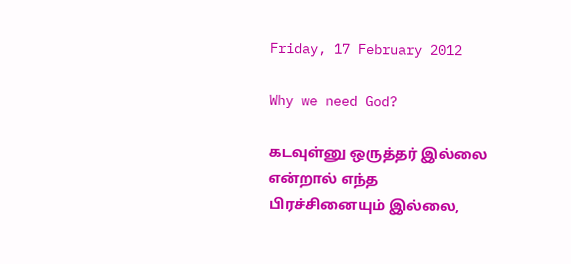Friday, 17 February 2012

Why we need God?

கடவுள்னு ஒருத்தர் இல்லை என்றால் எந்த பிரச்சினையும் இல்லை,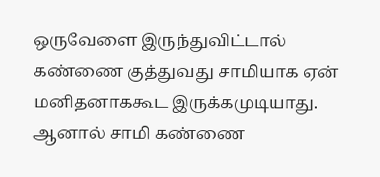ஒருவேளை இருந்துவிட்டால்
கண்ணை குத்துவது சாமியாக ஏன் மனிதனாககூட இருக்கமுடியாது. ஆனால் சாமி கண்ணை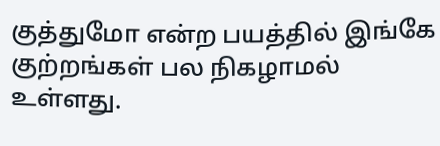குத்துமோ என்ற பயத்தில் இங்கே குற்றங்கள் பல நிகழாமல் உள்ளது.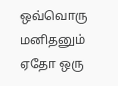ஒவ்வொரு மனிதனும் ஏதோ ஒரு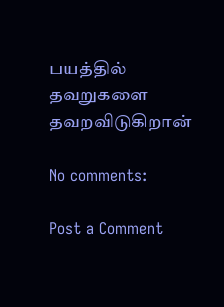பயத்தில் தவறுகளை தவறவிடுகிறான்

No comments:

Post a Comment